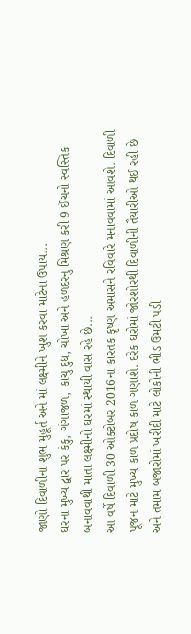જાણો દિવાળીના શુભ મુહૂર્ત અને માં લક્ષ્મીને ખુશ કરવા માટેના ઉપાય...
ઘરના મુખ્ય દ્વાર પર કંકુ, ગંગાજળ, કાચુ દુધ, ચોખા અને હળદરનુ મિશ્રણ કરી 9 ઈંચનો સ્વસ્તિક બનાવવાથી માતા લક્ષ્મીનો ઘરમાં સ્થાયી વાસ રહે છે...
આ વર્ષે દિવાળી 30 ઓક્ટોબર 2016ના કારતક કૃષ્ણ અમાસને રવિવારે મનાવવામાં આવશે. દિવાળી પૂજન માટે મુખ્ય કાળ પ્રદોષ કાળ ગણાશે. દરેક ઘરોમાં જોરશોરથી દિવાળીની તૈયારીઓ થઈ રહી છે અને તમામ બજારોમાં ખરીદી માટે લોકોની ભીડ ઉમટી પડી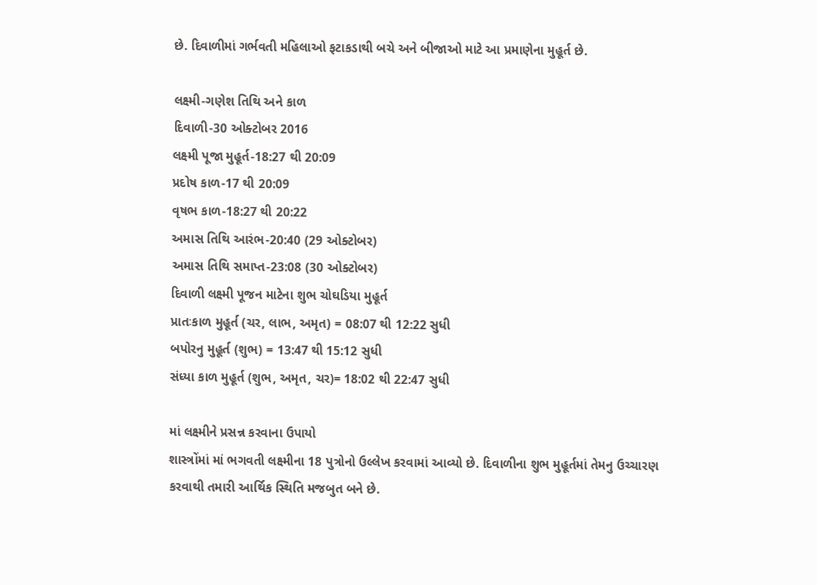છે. દિવાળીમાં ગર્ભવતી મહિલાઓ ફટાકડાથી બચે અને બીજાઓ માટે આ પ્રમાણેના મુહૂર્ત છે.

લક્ષ્મી-ગણેશ તિથિ અને કાળ
દિવાળી-30 ઓક્ટોબર 2016
લક્ષ્મી પૂજા મુહૂર્ત-18:27 થી 20:09
પ્રદોષ કાળ-17 થી 20:09
વૃષભ કાળ-18:27 થી 20:22
અમાસ તિથિ આરંભ-20:40 (29 ઓક્ટોબર)
અમાસ તિથિ સમાપ્ત-23:08 (30 ઓક્ટોબર)
દિવાળી લક્ષ્મી પૂજન માટેના શુભ ચોઘડિયા મુહૂર્ત
પ્રાતઃકાળ મુહૂર્ત (ચર, લાભ, અમૃત) = 08:07 થી 12:22 સુધી
બપોરનુ મુહૂર્ત (શુભ) = 13:47 થી 15:12 સુધી
સંધ્યા કાળ મુહૂર્ત (શુભ, અમૃત, ચર)= 18:02 થી 22:47 સુધી

માં લક્ષ્મીને પ્રસન્ન કરવાના ઉપાયો
શાસ્ત્રોંમાં માં ભગવતી લક્ષ્મીના 18 પુત્રોનો ઉલ્લેખ કરવામાં આવ્યો છે. દિવાળીના શુભ મુહૂર્તમાં તેમનુ ઉચ્ચારણ કરવાથી તમારી આર્થિક સ્થિતિ મજબુત બને છે.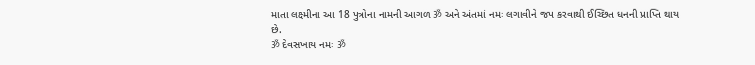માતા લક્ષ્મીના આ 18 પુત્રોના નામની આગળ ॐ અને અંતમાં નમઃ લગાવીને જપ કરવાથી ઈચ્છિત ધનની પ્રાપ્તિ થાય છે.
ॐ દેવસખાય નમઃ ॐ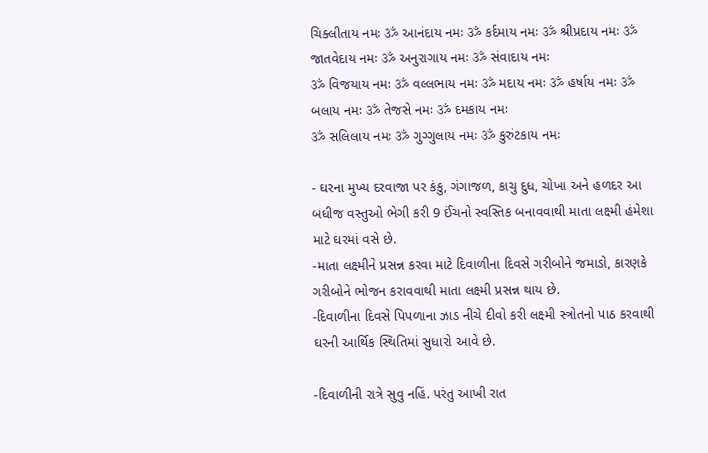ચિક્લીતાય નમઃ ॐ આનંદાય નમઃ ॐ કર્દમાય નમઃ ॐ શ્રીપ્રદાય નમઃ ॐ જાતવેદાય નમઃ ॐ અનુરાગાય નમઃ ॐ સંવાદાય નમઃ
ॐ વિજયાય નમઃ ॐ વલ્લભાય નમઃ ॐ મદાય નમઃ ॐ હર્ષાય નમઃ ॐ બલાય નમઃ ॐ તેજસે નમઃ ॐ દમકાય નમઃ
ॐ સલિલાય નમઃ ॐ ગુગ્ગુલાય નમઃ ॐ કુરુંટકાય નમઃ

- ઘરના મુખ્ય દરવાજા પર કંકુ, ગંગાજળ, કાચુ દુધ, ચોખા અને હળદર આ બધીજ વસ્તુઓ ભેગી કરી 9 ઈંચનો સ્વસ્તિક બનાવવાથી માતા લક્ષ્મી હંમેશા માટે ઘરમાં વસે છે.
-માતા લક્ષ્મીને પ્રસન્ન કરવા માટે દિવાળીના દિવસે ગરીબોને જમાડો, કારણકે ગરીબોને ભોજન કરાવવાથી માતા લક્ષ્મી પ્રસન્ન થાય છે.
-દિવાળીના દિવસે પિપળાના ઝાડ નીચે દીવો કરી લક્ષ્મી સ્ત્રોતનો પાઠ કરવાથી ઘરની આર્થિક સ્થિતિમાં સુધારો આવે છે.

-દિવાળીની રાત્રે સુવુ નહિં. પરંતુ આખી રાત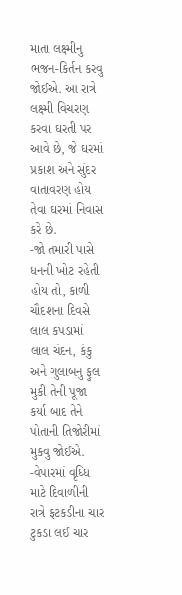માતા લક્ષ્મીનુ ભજન-કિર્તન કરવુ જોઈએ. આ રાત્રે લક્ષ્મી વિચરણ કરવા ઘરતી પર આવે છે, જે ઘરમાં પ્રકાશ અને સુંદર વાતાવરણ હોય
તેવા ઘરમાં નિવાસ કરે છે.
-જો તમારી પાસે ધનની ખોટ રહેતી હોય તો, કાળી ચૌદશના દિવસે લાલ કપડામાં લાલ ચંદન, કંકુ અને ગુલાબનુ ફુલ મુકી તેની પૂજા કર્યા બાદ તેને પોતાની તિજોરીમાં મુકવુ જોઈએ.
-વેપારમાં વૃધ્ધિ માટે દિવાળીની રાત્રે ફટકડીના ચાર ટુકડા લઈ ચાર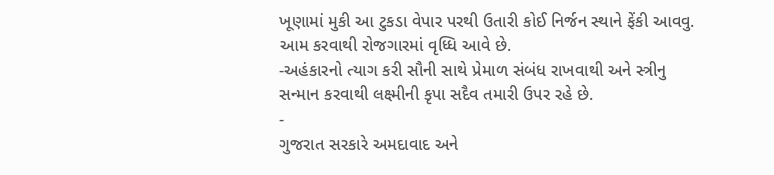ખૂણામાં મુકી આ ટુકડા વેપાર પરથી ઉતારી કોઈ નિર્જન સ્થાને ફેંકી આવવુ. આમ કરવાથી રોજગારમાં વૃધ્ધિ આવે છે.
-અહંકારનો ત્યાગ કરી સૌની સાથે પ્રેમાળ સંબંધ રાખવાથી અને સ્ત્રીનુ સન્માન કરવાથી લક્ષ્મીની કૃપા સદૈવ તમારી ઉપર રહે છે.
-
ગુજરાત સરકારે અમદાવાદ અને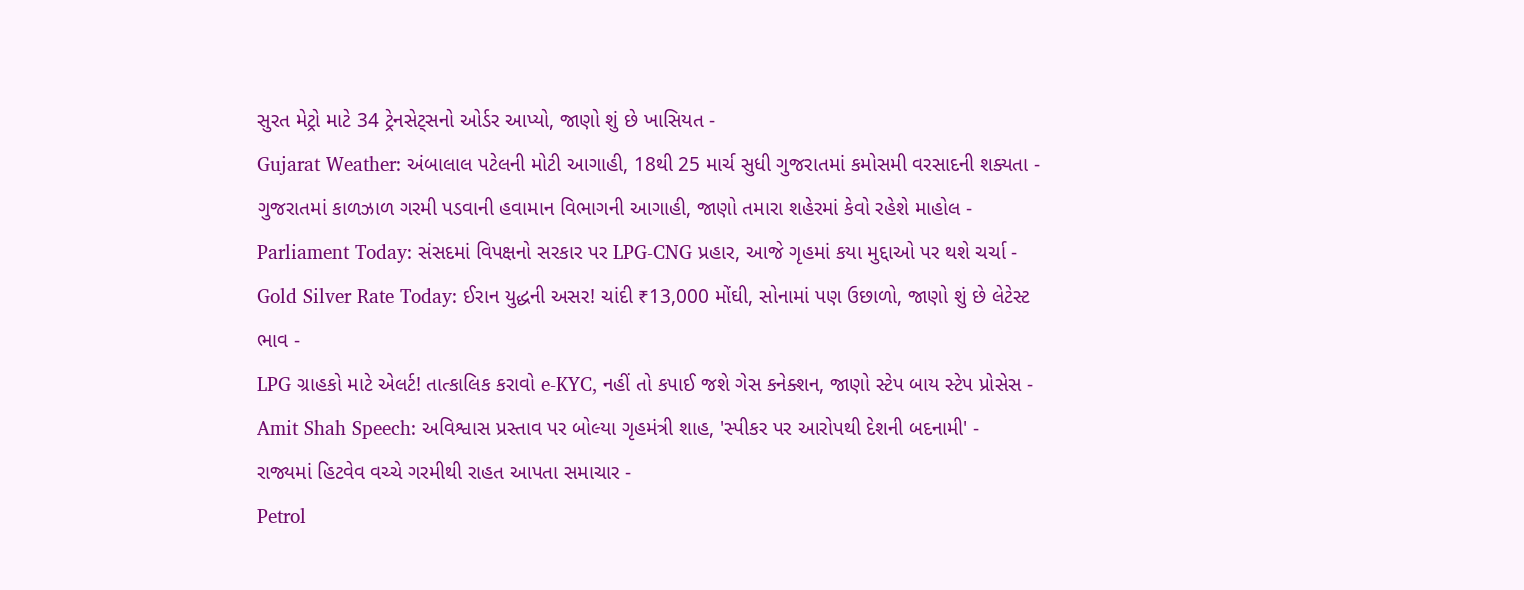સુરત મેટ્રો માટે 34 ટ્રેનસેટ્સનો ઓર્ડર આપ્યો, જાણો શું છે ખાસિયત -
Gujarat Weather: અંબાલાલ પટેલની મોટી આગાહી, 18થી 25 માર્ચ સુધી ગુજરાતમાં કમોસમી વરસાદની શક્યતા -
ગુજરાતમાં કાળઝાળ ગરમી પડવાની હવામાન વિભાગની આગાહી, જાણો તમારા શહેરમાં કેવો રહેશે માહોલ -
Parliament Today: સંસદમાં વિપક્ષનો સરકાર પર LPG-CNG પ્રહાર, આજે ગૃહમાં કયા મુદ્દાઓ પર થશે ચર્ચા -
Gold Silver Rate Today: ઈરાન યુદ્ધની અસર! ચાંદી ₹13,000 મોંઘી, સોનામાં પણ ઉછાળો, જાણો શું છે લેટેસ્ટ ભાવ -
LPG ગ્રાહકો માટે એલર્ટ! તાત્કાલિક કરાવો e-KYC, નહીં તો કપાઈ જશે ગેસ કનેક્શન, જાણો સ્ટેપ બાય સ્ટેપ પ્રોસેસ -
Amit Shah Speech: અવિશ્વાસ પ્રસ્તાવ પર બોલ્યા ગૃહમંત્રી શાહ, 'સ્પીકર પર આરોપથી દેશની બદનામી' -
રાજ્યમાં હિટવેવ વચ્ચે ગરમીથી રાહત આપતા સમાચાર -
Petrol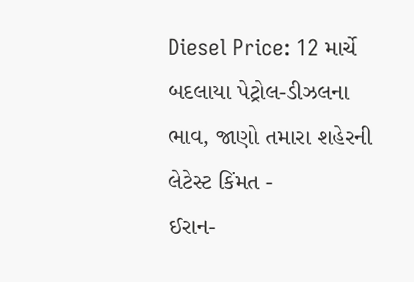Diesel Price: 12 માર્ચે બદલાયા પેટ્રોલ-ડીઝલના ભાવ, જાણો તમારા શહેરની લેટેસ્ટ કિંમત -
ઈરાન-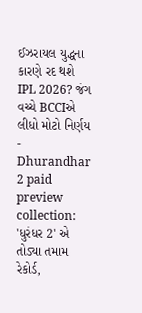ઈઝરાયલ યુદ્ધના કારણે રદ થશે IPL 2026? જંગ વચ્ચે BCCIએ લીધો મોટો નિર્ણય -
Dhurandhar 2 paid preview collection: 'ધુરંધર 2' એ તોડ્યા તમામ રેકોર્ડ,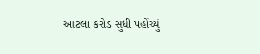આટલા કરોડ સુધી પહોંચ્યું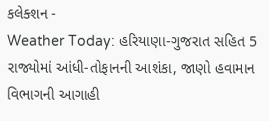કલેક્શન -
Weather Today: હરિયાણા-ગુજરાત સહિત 5 રાજ્યોમાં આંધી-તોફાનની આશંકા, જાણો હવામાન વિભાગની આગાહી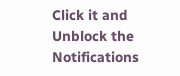Click it and Unblock the Notifications